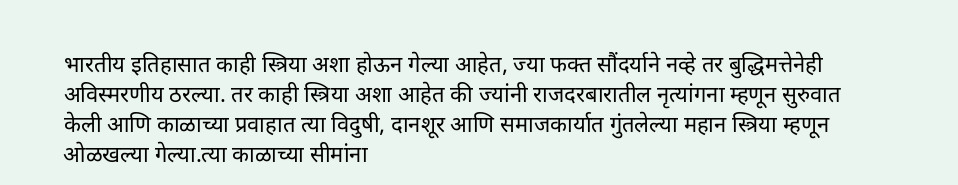भारतीय इतिहासात काही स्त्रिया अशा होऊन गेल्या आहेत, ज्या फक्त सौंदर्याने नव्हे तर बुद्धिमत्तेनेही अविस्मरणीय ठरल्या. तर काही स्त्रिया अशा आहेत की ज्यांनी राजदरबारातील नृत्यांगना म्हणून सुरुवात केली आणि काळाच्या प्रवाहात त्या विदुषी, दानशूर आणि समाजकार्यात गुंतलेल्या महान स्त्रिया म्हणून ओळखल्या गेल्या.त्या काळाच्या सीमांना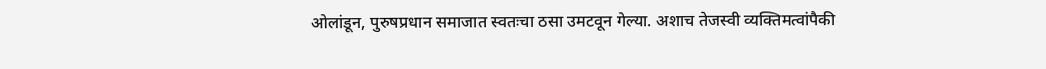ओलांडून, पुरुषप्रधान समाजात स्वतःचा ठसा उमटवून गेल्या. अशाच तेजस्वी व्यक्तिमत्वांपैकी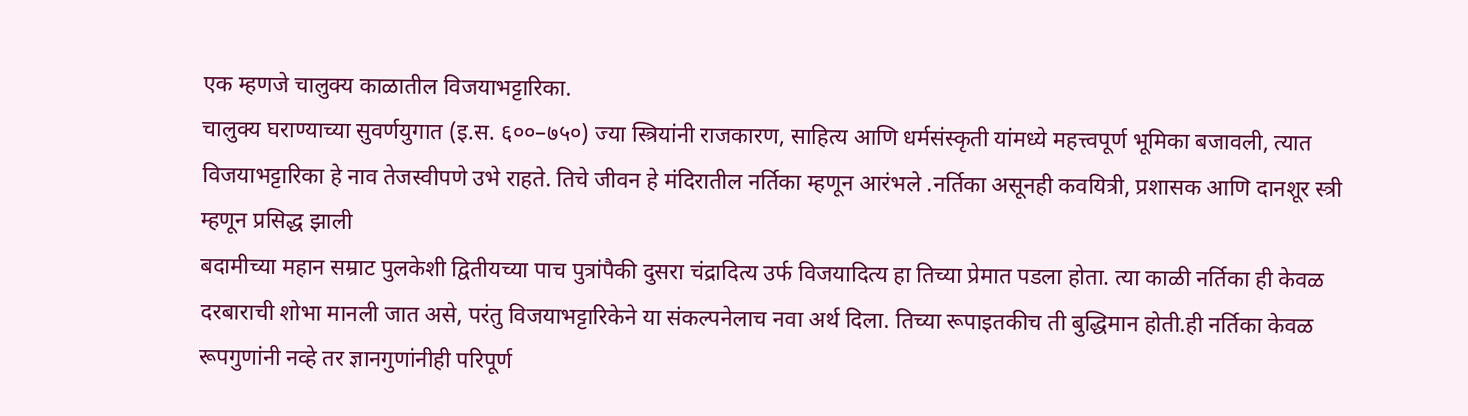एक म्हणजे चालुक्य काळातील विजयाभट्टारिका.
चालुक्य घराण्याच्या सुवर्णयुगात (इ.स. ६००–७५०) ज्या स्त्रियांनी राजकारण, साहित्य आणि धर्मसंस्कृती यांमध्ये महत्त्वपूर्ण भूमिका बजावली, त्यात विजयाभट्टारिका हे नाव तेजस्वीपणे उभे राहते. तिचे जीवन हे मंदिरातील नर्तिका म्हणून आरंभले .नर्तिका असूनही कवयित्री, प्रशासक आणि दानशूर स्त्री म्हणून प्रसिद्ध झाली
बदामीच्या महान सम्राट पुलकेशी द्वितीयच्या पाच पुत्रांपैकी दुसरा चंद्रादित्य उर्फ विजयादित्य हा तिच्या प्रेमात पडला होता. त्या काळी नर्तिका ही केवळ दरबाराची शोभा मानली जात असे, परंतु विजयाभट्टारिकेने या संकल्पनेलाच नवा अर्थ दिला. तिच्या रूपाइतकीच ती बुद्धिमान होती.ही नर्तिका केवळ रूपगुणांनी नव्हे तर ज्ञानगुणांनीही परिपूर्ण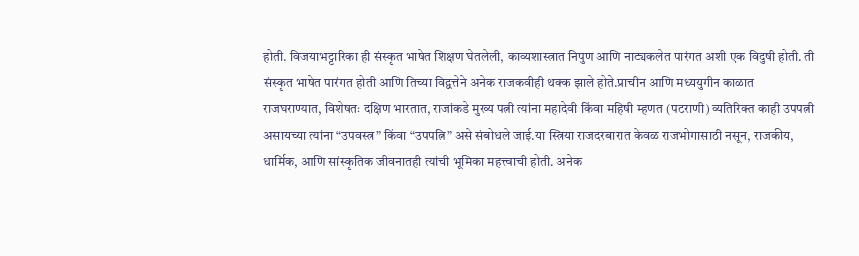होती. विजयाभट्टारिका ही संस्कृत भाषेत शिक्षण घेतलेली, काव्यशास्त्रात निपुण आणि नाट्यकलेत पारंगत अशी एक विदुषी होती. ती संस्कृत भाषेत पारंगत होती आणि तिच्या विद्वत्तेने अनेक राजकवीही थक्क झाले होते.प्राचीन आणि मध्ययुगीन काळात राजघराण्यात, विशेषतः दक्षिण भारतात, राजांकडे मुख्य पत्नी त्यांना महादेवी किंवा महिषी म्हणत (पटराणी) व्यतिरिक्त काही उपपत्नी असायच्या त्यांना “उपवस्त्र” किंवा “उपपत्नि” असे संबोधले जाई.या स्त्रिया राजदरबारात केवळ राजभोगासाठी नसून, राजकीय, धार्मिक, आणि सांस्कृतिक जीवनातही त्यांची भूमिका महत्त्वाची होती. अनेक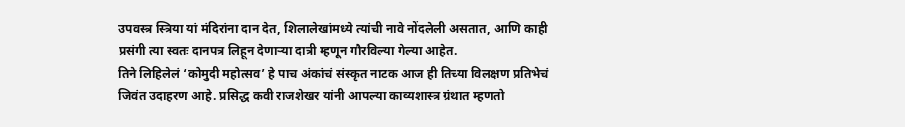उपवस्त्र स्त्रिया यां मंदिरांना दान देत, शिलालेखांमध्ये त्यांची नावे नोंदलेली असतात, आणि काही प्रसंगी त्या स्वतः दानपत्र लिहून देणाऱ्या दात्री म्हणून गौरविल्या गेल्या आहेत.
तिने लिहिलेलं ‘कोमुदी महोत्सव’ हे पाच अंकांचं संस्कृत नाटक आज ही तिच्या विलक्षण प्रतिभेचं जिवंत उदाहरण आहे. प्रसिद्ध कवी राजशेखर यांनी आपल्या काव्यशास्त्र ग्रंथात म्हणतो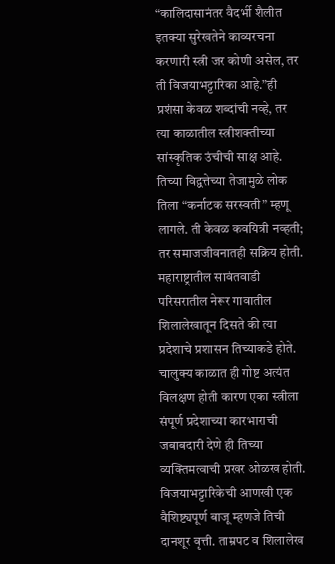“कालिदासानंतर वैदर्भी शैलीत इतक्या सुरेखतेने काव्यरचना करणारी स्त्री जर कोणी असेल, तर ती विजयाभट्टारिका आहे.”ही प्रशंसा केवळ शब्दांची नव्हे, तर त्या काळातील स्त्रीशक्तीच्या सांस्कृतिक उंचीची साक्ष आहे.
तिच्या विद्वत्तेच्या तेजामुळे लोक तिला “कर्नाटक सरस्वती” म्हणू लागले. ती केवळ कवयित्री नव्हती; तर समाजजीवनातही सक्रिय होती.
महाराष्ट्रातील सावंतवाडी परिसरातील नेरूर गावातील शिलालेखातून दिसते की त्या प्रदेशाचे प्रशासन तिच्याकडे होते. चालुक्य काळात ही गोष्ट अत्यंत विलक्षण होती कारण एका स्त्रीला संपूर्ण प्रदेशाच्या कारभाराची जबाबदारी देणे ही तिच्या व्यक्तिमत्वाची प्रखर ओळख होती.
विजयाभट्टारिकेची आणखी एक वैशिष्ट्यपूर्ण बाजू म्हणजे तिची दानशूर वृत्ती. ताम्रपट व शिलालेख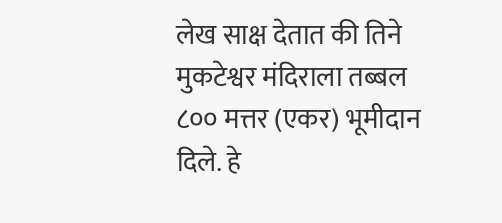लेख साक्ष देतात की तिने मुकटेश्वर मंदिराला तब्बल ८०० मत्तर (एकर) भूमीदान दिले. हे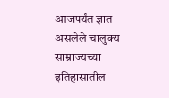आजपर्यंत ज्ञात असलेले चालुक्य साम्राज्यच्या इतिहासातील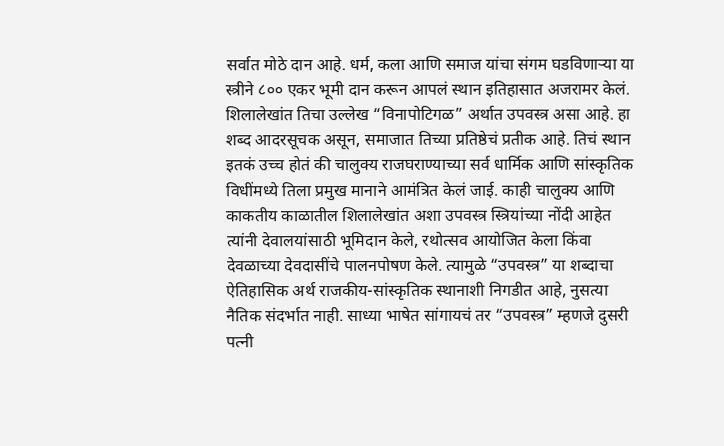सर्वात मोठे दान आहे. धर्म, कला आणि समाज यांचा संगम घडविणाऱ्या या स्त्रीने ८०० एकर भूमी दान करून आपलं स्थान इतिहासात अजरामर केलं.
शिलालेखांत तिचा उल्लेख “विनापोटिगळ” अर्थात उपवस्त्र असा आहे. हा शब्द आदरसूचक असून, समाजात तिच्या प्रतिष्ठेचं प्रतीक आहे. तिचं स्थान इतकं उच्च होतं की चालुक्य राजघराण्याच्या सर्व धार्मिक आणि सांस्कृतिक विधींमध्ये तिला प्रमुख मानाने आमंत्रित केलं जाई. काही चालुक्य आणि काकतीय काळातील शिलालेखांत अशा उपवस्त्र स्त्रियांच्या नोंदी आहेत त्यांनी देवालयांसाठी भूमिदान केले, रथोत्सव आयोजित केला किंवा देवळाच्या देवदासींचे पालनपोषण केले. त्यामुळे “उपवस्त्र” या शब्दाचा ऐतिहासिक अर्थ राजकीय-सांस्कृतिक स्थानाशी निगडीत आहे, नुसत्या नैतिक संदर्भात नाही. साध्या भाषेत सांगायचं तर “उपवस्त्र” म्हणजे दुसरी पत्नी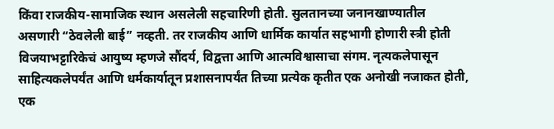किंवा राजकीय-सामाजिक स्थान असलेली सहचारिणी होती. सुलतानच्या जनानखाण्यातील असणारी “ठेवलेली बाई” नव्हती. तर राजकीय आणि धार्मिक कार्यात सहभागी होणारी स्त्री होती
विजयाभट्टारिकेचं आयुष्य म्हणजे सौंदर्य, विद्वत्ता आणि आत्मविश्वासाचा संगम. नृत्यकलेपासून साहित्यकलेपर्यंत आणि धर्मकार्यातून प्रशासनापर्यंत तिच्या प्रत्येक कृतीत एक अनोखी नजाकत होती, एक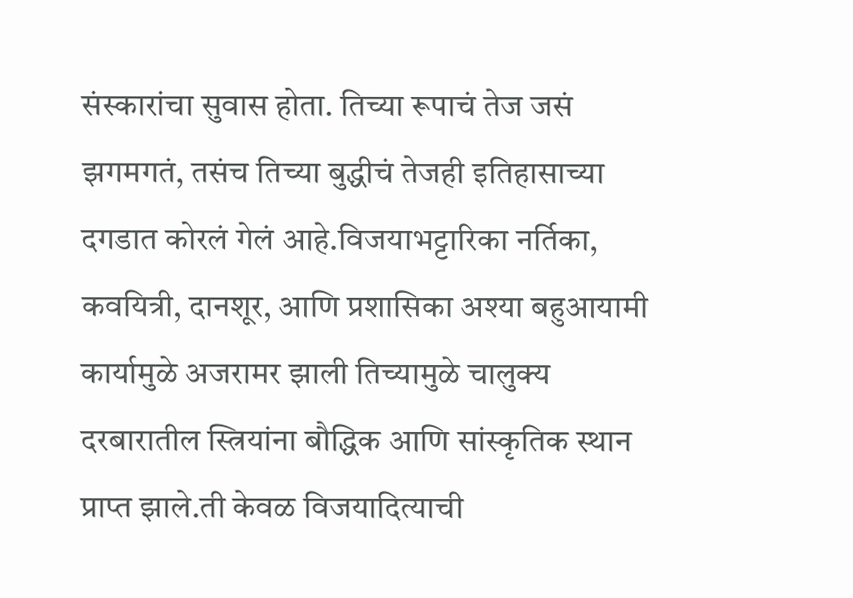संस्कारांचा सुवास होता. तिच्या रूपाचं तेज जसं झगमगतं, तसंच तिच्या बुद्धीचं तेजही इतिहासाच्या दगडात कोरलं गेलं आहे.विजयाभट्टारिका नर्तिका, कवयित्री, दानशूर, आणि प्रशासिका अश्या बहुआयामी कार्यामुळे अजरामर झाली तिच्यामुळे चालुक्य दरबारातील स्त्रियांना बौद्धिक आणि सांस्कृतिक स्थान प्राप्त झाले.ती केवळ विजयादित्याची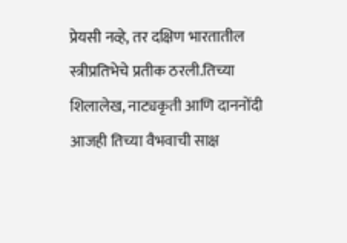प्रेयसी नव्हे, तर दक्षिण भारतातील स्त्रीप्रतिभेचे प्रतीक ठरली.तिच्या शिलालेख, नाट्यकृती आणि दाननोंदी आजही तिच्या वैभवाची साक्ष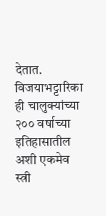देतात.
विजयाभट्टारिका ही चालुक्यांच्या २०० वर्षाच्या इतिहासातील अशी एकमेव स्त्री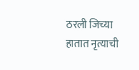ठरली जिच्या हातात नृत्याची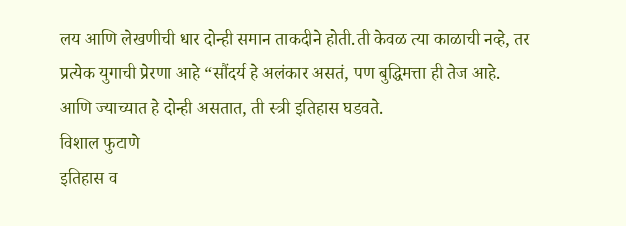लय आणि लेखणीची धार दोन्ही समान ताकदीने होती.ती केवळ त्या काळाची नव्हे, तर प्रत्येक युगाची प्रेरणा आहे “सौंदर्य हे अलंकार असतं, पण बुद्धिमत्ता ही तेज आहे. आणि ज्याच्यात हे दोन्ही असतात, ती स्त्री इतिहास घडवते.
विशाल फुटाणे
इतिहास व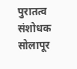पुरातत्व संशोधक
सोलापूर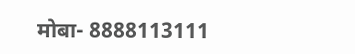मोबा- 8888113111